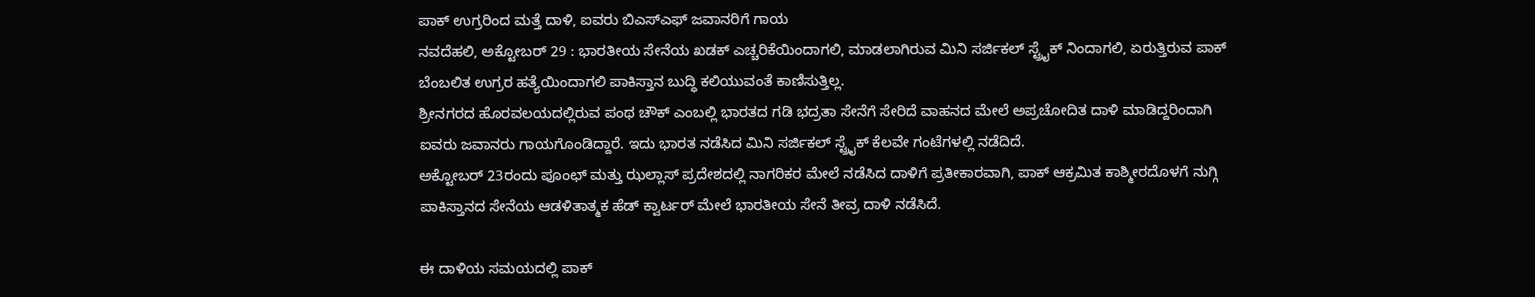ಪಾಕ್ ಉಗ್ರರಿಂದ ಮತ್ತೆ ದಾಳಿ, ಐವರು ಬಿಎಸ್ಎಫ್ ಜವಾನರಿಗೆ ಗಾಯ
ನವದೆಹಲಿ, ಅಕ್ಟೋಬರ್ 29 : ಭಾರತೀಯ ಸೇನೆಯ ಖಡಕ್ ಎಚ್ಚರಿಕೆಯಿಂದಾಗಲಿ, ಮಾಡಲಾಗಿರುವ ಮಿನಿ ಸರ್ಜಿಕಲ್ ಸ್ಟ್ರೈಕ್ ನಿಂದಾಗಲಿ, ಏರುತ್ತಿರುವ ಪಾಕ್ ಬೆಂಬಲಿತ ಉಗ್ರರ ಹತ್ಯೆಯಿಂದಾಗಲಿ ಪಾಕಿಸ್ತಾನ ಬುದ್ಧಿ ಕಲಿಯುವಂತೆ ಕಾಣಿಸುತ್ತಿಲ್ಲ.
ಶ್ರೀನಗರದ ಹೊರವಲಯದಲ್ಲಿರುವ ಪಂಥ ಚೌಕ್ ಎಂಬಲ್ಲಿ ಭಾರತದ ಗಡಿ ಭದ್ರತಾ ಸೇನೆಗೆ ಸೇರಿದೆ ವಾಹನದ ಮೇಲೆ ಅಪ್ರಚೋದಿತ ದಾಳಿ ಮಾಡಿದ್ದರಿಂದಾಗಿ ಐವರು ಜವಾನರು ಗಾಯಗೊಂಡಿದ್ದಾರೆ. ಇದು ಭಾರತ ನಡೆಸಿದ ಮಿನಿ ಸರ್ಜಿಕಲ್ ಸ್ಟ್ರೈಕ್ ಕೆಲವೇ ಗಂಟೆಗಳಲ್ಲಿ ನಡೆದಿದೆ.
ಅಕ್ಟೋಬರ್ 23ರಂದು ಪೂಂಛ್ ಮತ್ತು ಝಲ್ಲಾಸ್ ಪ್ರದೇಶದಲ್ಲಿ ನಾಗರಿಕರ ಮೇಲೆ ನಡೆಸಿದ ದಾಳಿಗೆ ಪ್ರತೀಕಾರವಾಗಿ, ಪಾಕ್ ಆಕ್ರಮಿತ ಕಾಶ್ಮೀರದೊಳಗೆ ನುಗ್ಗಿ ಪಾಕಿಸ್ತಾನದ ಸೇನೆಯ ಆಡಳಿತಾತ್ಮಕ ಹೆಡ್ ಕ್ವಾರ್ಟರ್ ಮೇಲೆ ಭಾರತೀಯ ಸೇನೆ ತೀವ್ರ ದಾಳಿ ನಡೆಸಿದೆ.

ಈ ದಾಳಿಯ ಸಮಯದಲ್ಲಿ ಪಾಕ್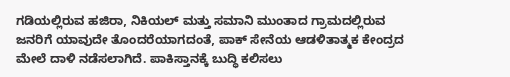ಗಡಿಯಲ್ಲಿರುವ ಹಜಿರಾ, ನಿಕಿಯಲ್ ಮತ್ತು ಸಮಾನಿ ಮುಂತಾದ ಗ್ರಾಮದಲ್ಲಿರುವ ಜನರಿಗೆ ಯಾವುದೇ ತೊಂದರೆಯಾಗದಂತೆ, ಪಾಕ್ ಸೇನೆಯ ಆಡಳಿತಾತ್ಮಕ ಕೇಂದ್ರದ ಮೇಲೆ ದಾಳಿ ನಡೆಸಲಾಗಿದೆ. ಪಾಕಿಸ್ತಾನಕ್ಕೆ ಬುದ್ಧಿ ಕಲಿಸಲು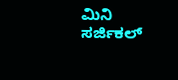ಮಿನಿ ಸರ್ಜಿಕಲ್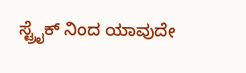ಸ್ಟ್ರೈಕ್ ನಿಂದ ಯಾವುದೇ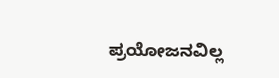ಪ್ರಯೋಜನವಿಲ್ಲ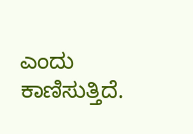ಎಂದು ಕಾಣಿಸುತ್ತಿದೆ.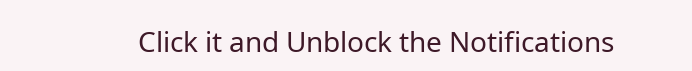Click it and Unblock the Notifications